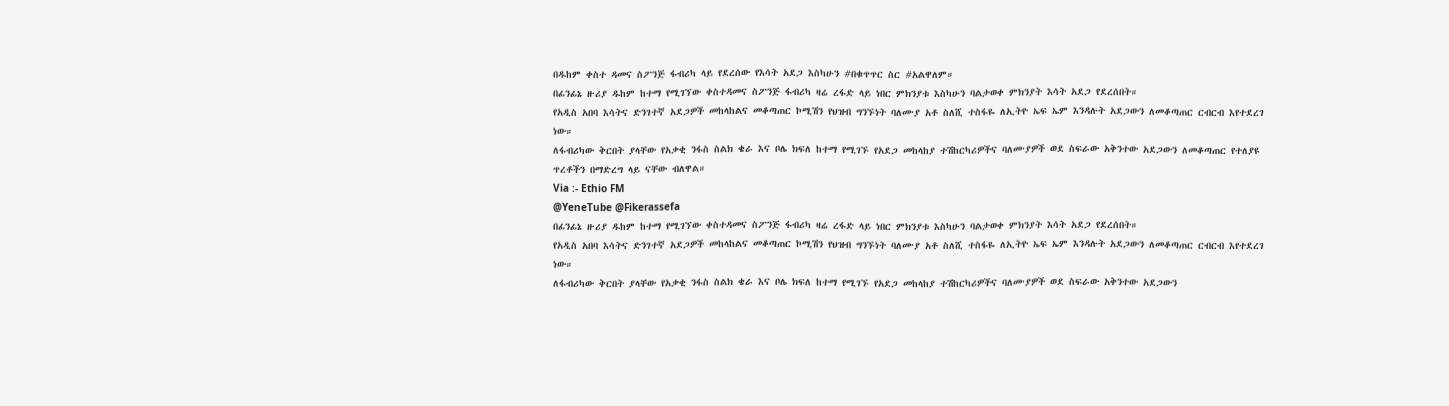በዱከም ቀስተ ዳመና ስፖንጅ ፋብሪካ ላይ የደረሰው የእሳት አደጋ እስካሁን #በቁጥጥር ስር #አልዋለም።
በፊንፊኔ ዙሪያ ዱከም ከተማ የሚገኘው ቀስተዳመና ስፖንጅ ፋብሪካ ዛሬ ረፋድ ላይ ነበር ምክንያቱ እስካሁን ባልታወቀ ምክንያት እሳት አደጋ የደረሰበት።
የአዲስ አበባ እሳትና ድንገተኛ አደጋዎች መከላከልና መቆጣጠር ኮሚሽን የህዝብ ግንኙነት ባለሙያ አቶ ስለሺ ተስፋዬ ለኢትዮ ኤፍ ኤም እንዳሉት አደጋውን ለመቆጣጠር ርብርብ እየተደረገ ነው።
ለፋብሪካው ቅርበት ያላቸው የአቃቂ ንፋስ ስልክ ቄራ እና ቦሌ ክፍለ ከተማ የሚገኙ የአደጋ መከላከያ ተሽከርካሪዎችና ባለሙያዎች ወደ ስፍራው አቅንተው አደጋውን ለመቆጣጠር የተለያዩ ጥረቶችን በማድረግ ላይ ናቸው ብለዋል።
Via :- Ethio FM
@YeneTube @Fikerassefa
በፊንፊኔ ዙሪያ ዱከም ከተማ የሚገኘው ቀስተዳመና ስፖንጅ ፋብሪካ ዛሬ ረፋድ ላይ ነበር ምክንያቱ እስካሁን ባልታወቀ ምክንያት እሳት አደጋ የደረሰበት።
የአዲስ አበባ እሳትና ድንገተኛ አደጋዎች መከላከልና መቆጣጠር ኮሚሽን የህዝብ ግንኙነት ባለሙያ አቶ ስለሺ ተስፋዬ ለኢትዮ ኤፍ ኤም እንዳሉት አደጋውን ለመቆጣጠር ርብርብ እየተደረገ ነው።
ለፋብሪካው ቅርበት ያላቸው የአቃቂ ንፋስ ስልክ ቄራ እና ቦሌ ክፍለ ከተማ የሚገኙ የአደጋ መከላከያ ተሽከርካሪዎችና ባለሙያዎች ወደ ስፍራው አቅንተው አደጋውን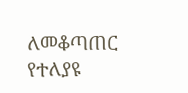ለመቆጣጠር የተለያዩ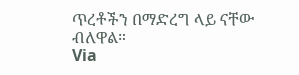ጥረቶችን በማድረግ ላይ ናቸው ብለዋል።
Via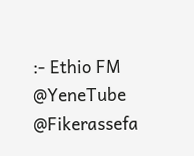:- Ethio FM
@YeneTube @Fikerassefa